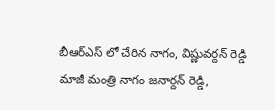బీఆర్ఎస్ లో చేరిన నాగం, విష్ణువర్దన్ రెడ్డి
మాజీ మంత్రి నాగం జనార్దన్ రెడ్డి,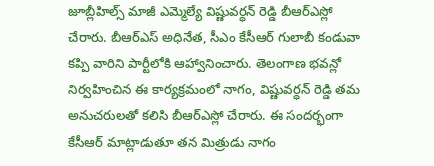జూబ్లీహిల్స్ మాజీ ఎమ్మెల్యే విష్ణువర్ధన్ రెడ్డి బీఆర్ఎస్లో చేరారు. బీఆర్ఎస్ అధినేత, సీఎం కేసీఆర్ గులాబీ కండువా కప్పి వారిని పార్టీలోకి ఆహ్వానించారు. తెలంగాణ భవన్లో నిర్వహించిన ఈ కార్యక్రమంలో నాగం, విష్ణువర్ధన్ రెడ్డి తమ అనుచరులతో కలిసి బీఆర్ఎస్లో చేరారు. ఈ సందర్భంగా కేసీఆర్ మాట్లాడుతూ తన మిత్రుడు నాగం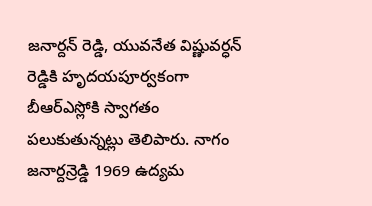జనార్దన్ రెడ్డి, యువనేత విష్ణువర్ధన్ రెడ్డికి హృదయపూర్వకంగా బీఆర్ఎస్లోకి స్వాగతం పలుకుతున్నట్లు తెలిపారు. నాగం జనార్దన్రెడ్డి 1969 ఉద్యమ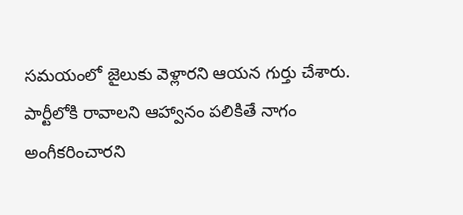సమయంలో జైలుకు వెళ్లారని ఆయన గుర్తు చేశారు. పార్టీలోకి రావాలని ఆహ్వానం పలికితే నాగం అంగీకరించారని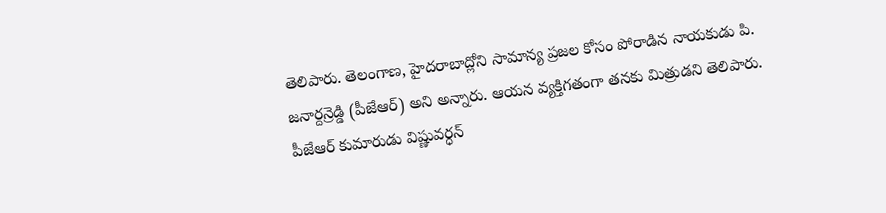తెలిపారు. తెలంగాణ, హైదరాబాద్లోని సామాన్య ప్రజల కోసం పోరాడిన నాయకుడు పి. జనార్దన్రెడ్డి (పీజేఆర్) అని అన్నారు. ఆయన వ్యక్తిగతంగా తనకు మిత్రుడని తెలిపారు. పీజేఆర్ కుమారుడు విష్ణువర్ధన్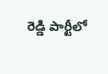రెడ్డి పార్టీలో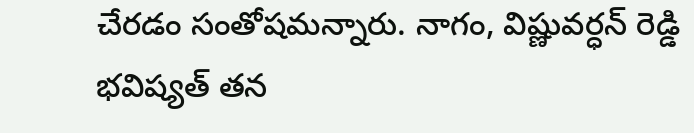చేరడం సంతోషమన్నారు. నాగం, విష్ణువర్ధన్ రెడ్డి భవిష్యత్ తన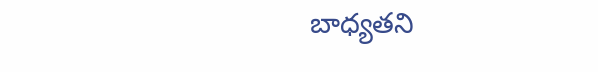బాధ్యతని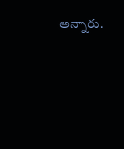అన్నారు.